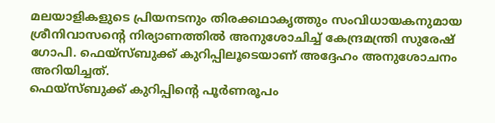മലയാളികളുടെ പ്രിയനടനും തിരക്കഥാകൃത്തും സംവിധായകനുമായ ശ്രീനിവാസന്റെ നിര്യാണത്തിൽ അനുശോചിച്ച് കേന്ദ്രമന്ത്രി സുരേഷ് ഗോപി. ഫെയ്സ്ബുക്ക് കുറിപ്പിലൂടെയാണ് അദ്ദേഹം അനുശോചനം അറിയിച്ചത്.
ഫെയ്സ്ബുക്ക് കുറിപ്പിന്റെ പൂർണരൂപം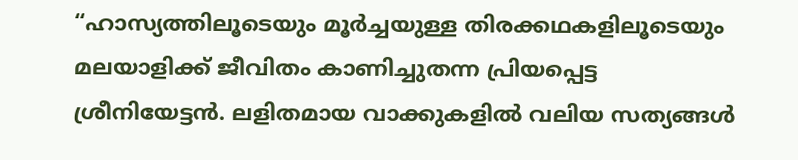“ഹാസ്യത്തിലൂടെയും മൂർച്ചയുള്ള തിരക്കഥകളിലൂടെയും മലയാളിക്ക് ജീവിതം കാണിച്ചുതന്ന പ്രിയപ്പെട്ട ശ്രീനിയേട്ടൻ. ലളിതമായ വാക്കുകളിൽ വലിയ സത്യങ്ങൾ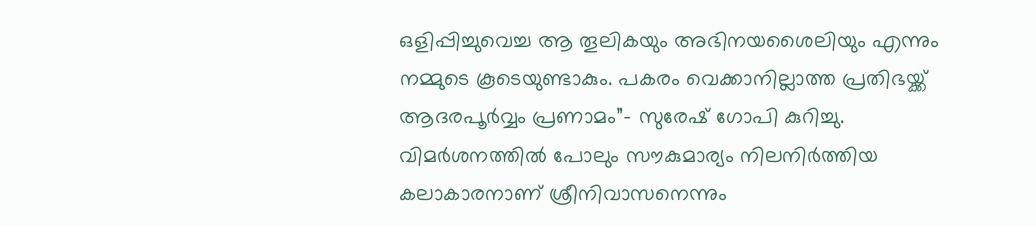ഒളിപ്പിച്ചുവെച്ച ആ തൂലികയും അഭിനയശൈലിയും എന്നും നമ്മുടെ കൂടെയുണ്ടാകും. പകരം വെക്കാനില്ലാത്ത പ്രതിഭയ്ക്ക് ആദരപൂർവ്വം പ്രണാമം”- സുരേഷ് ഗോപി കുറിച്ചു.
വിമർശനത്തിൽ പോലും സൗകുമാര്യം നിലനിർത്തിയ കലാകാരനാണ് ശ്രീനിവാസനെന്നും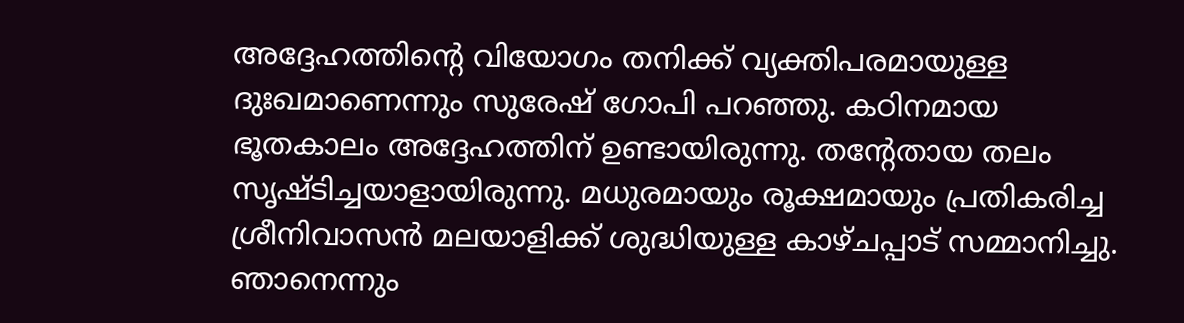അദ്ദേഹത്തിന്റെ വിയോഗം തനിക്ക് വ്യക്തിപരമായുള്ള ദുഃഖമാണെന്നും സുരേഷ് ഗോപി പറഞ്ഞു. കഠിനമായ ഭൂതകാലം അദ്ദേഹത്തിന് ഉണ്ടായിരുന്നു. തന്റേതായ തലം സൃഷ്ടിച്ചയാളായിരുന്നു. മധുരമായും രൂക്ഷമായും പ്രതികരിച്ച ശ്രീനിവാസൻ മലയാളിക്ക് ശുദ്ധിയുള്ള കാഴ്ചപ്പാട് സമ്മാനിച്ചു. ഞാനെന്നും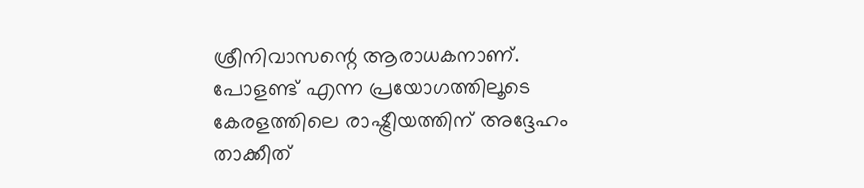ശ്രീനിവാസന്റെ ആരാധകനാണ്. പോളണ്ട് എന്ന പ്രയോഗത്തിലൂടെ കേരളത്തിലെ രാഷ്ട്രീയത്തിന് അദ്ദേഹം താക്കീത്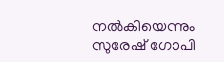നൽകിയെന്നും സുരേഷ് ഗോപി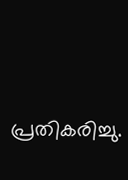പ്രതികരിച്ചു.